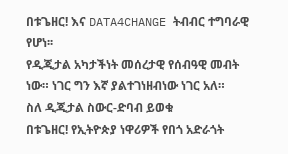በቱጌዘር! እና DATA4CHANGE ትብብር ተግባራዊ የሆነ፡፡
የዲጂታል አካታችነት መሰረታዊ የሰብዓዊ መብት ነው። ነገር ግን እኛ ያልተገነዘብነው ነገር አለ።
ስለ ዲጂታል ስውር-ድባብ ይወቁ
በቱጌዘር! የኢትዮጵያ ነዋሪዎች የበጎ አድራጎት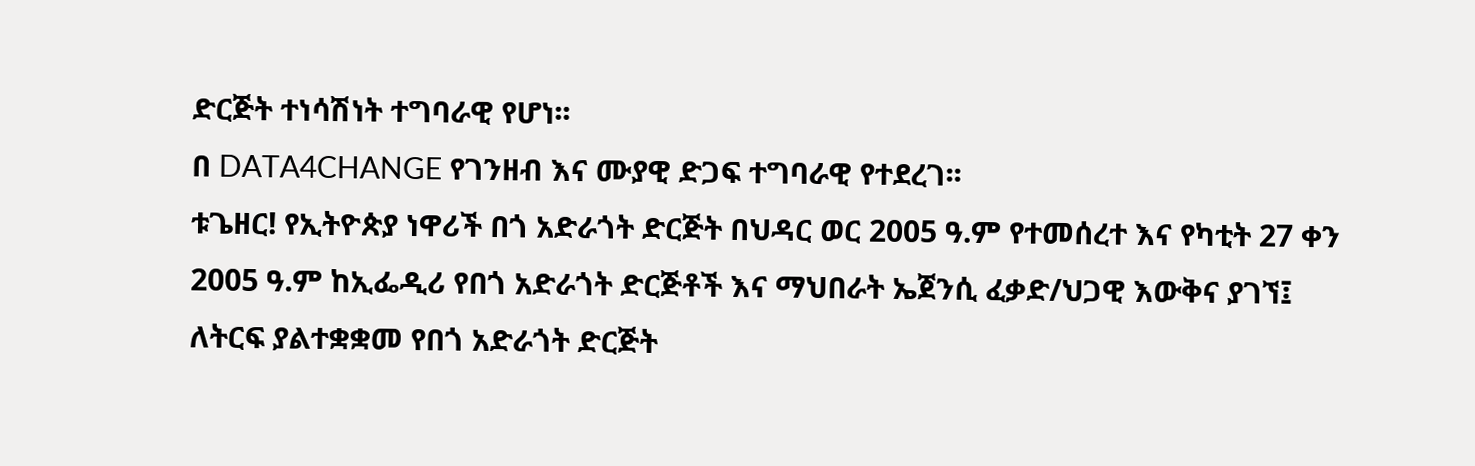ድርጅት ተነሳሽነት ተግባራዊ የሆነ፡፡
በ DATA4CHANGE የገንዘብ እና ሙያዊ ድጋፍ ተግባራዊ የተደረገ፡፡
ቱጌዘር! የኢትዮጵያ ነዋሪች በጎ አድራጎት ድርጅት በህዳር ወር 2005 ዓ.ም የተመሰረተ እና የካቲት 27 ቀን 2005 ዓ.ም ከኢፌዲሪ የበጎ አድራጎት ድርጅቶች እና ማህበራት ኤጀንሲ ፈቃድ/ህጋዊ እውቅና ያገኘ፤ ለትርፍ ያልተቋቋመ የበጎ አድራጎት ድርጅት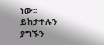ነው፡፡
ይከታተሉን
ያግኙን